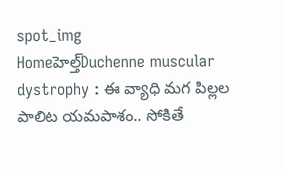spot_img
Homeహెల్త్‌Duchenne muscular dystrophy : ఈ వ్యాధి మగ పిల్లల పాలిట యమపాశం.. సోకితే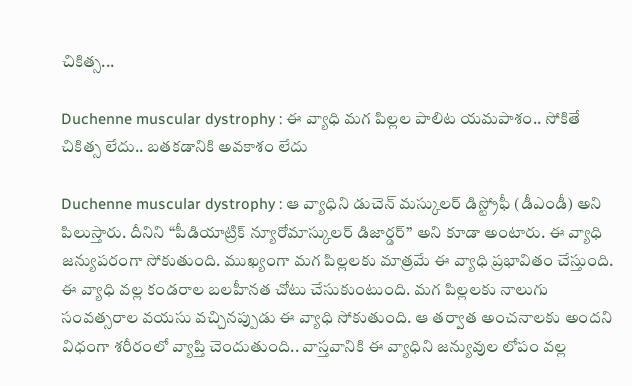చికిత్స...

Duchenne muscular dystrophy : ఈ వ్యాధి మగ పిల్లల పాలిట యమపాశం.. సోకితే చికిత్స లేదు.. బతకడానికి అవకాశం లేదు

Duchenne muscular dystrophy : ఆ వ్యాధిని డుచెన్ మస్కులర్ డిస్ట్రోఫీ (డీఎండీ) అని పిలుస్తారు. దీనిని “పీడియాట్రిక్ న్యూరోమాస్కులర్ డిజార్డర్” అని కూడా అంటారు. ఈ వ్యాధి జన్యుపరంగా సోకుతుంది. ముఖ్యంగా మగ పిల్లలకు మాత్రమే ఈ వ్యాధి ప్రభావితం చేస్తుంది. ఈ వ్యాధి వల్ల కండరాల బలహీనత చోటు చేసుకుంటుంది. మగ పిల్లలకు నాలుగు సంవత్సరాల వయసు వచ్చినప్పుడు ఈ వ్యాధి సోకుతుంది. ఆ తర్వాత అంచనాలకు అందని విధంగా శరీరంలో వ్యాప్తి చెందుతుంది.. వాస్తవానికి ఈ వ్యాధిని జన్యువుల లోపం వల్ల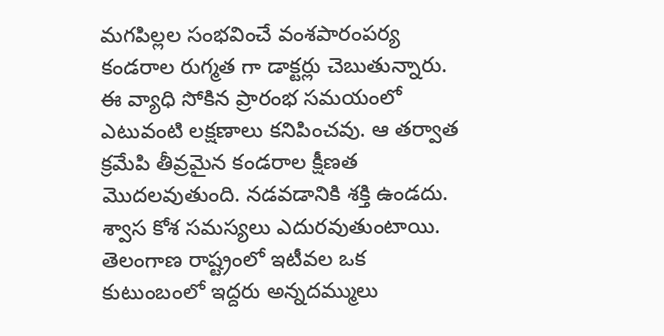మగపిల్లల సంభవించే వంశపారంపర్య కండరాల రుగ్మత గా డాక్టర్లు చెబుతున్నారు. ఈ వ్యాధి సోకిన ప్రారంభ సమయంలో ఎటువంటి లక్షణాలు కనిపించవు. ఆ తర్వాత క్రమేపి తీవ్రమైన కండరాల క్షీణత మొదలవుతుంది. నడవడానికి శక్తి ఉండదు. శ్వాస కోశ సమస్యలు ఎదురవుతుంటాయి. తెలంగాణ రాష్ట్రంలో ఇటీవల ఒక కుటుంబంలో ఇద్దరు అన్నదమ్ములు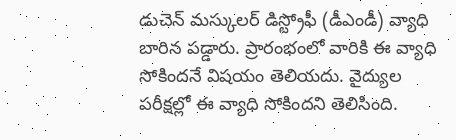డుచెన్ మస్కులర్ డిస్ట్రోఫీ (డీఎండీ) వ్యాధి బారిన పడ్డారు. ప్రారంభంలో వారికి ఈ వ్యాధి సోకిందనే విషయం తెలియదు. వైద్యుల పరీక్షల్లో ఈ వ్యాధి సోకిందని తెలిసింది.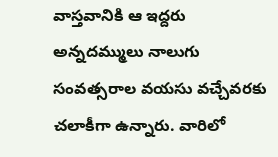వాస్తవానికి ఆ ఇద్దరు అన్నదమ్ములు నాలుగు సంవత్సరాల వయసు వచ్చేవరకు చలాకీగా ఉన్నారు. వారిలో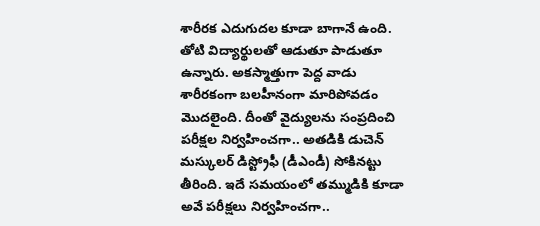శారీరక ఎదుగుదల కూడా బాగానే ఉంది. తోటి విద్యార్థులతో ఆడుతూ పాడుతూ ఉన్నారు. అకస్మాత్తుగా పెద్ద వాడు శారీరకంగా బలహీనంగా మారిపోవడం మొదలైంది. దీంతో వైద్యులను సంప్రదించి పరీక్షల నిర్వహించగా.. అతడికి డుచెన్ మస్కులర్ డిస్ట్రోఫీ (డీఎండీ) సోకినట్టు తీరింది. ఇదే సమయంలో తమ్ముడికి కూడా అవే పరీక్షలు నిర్వహించగా..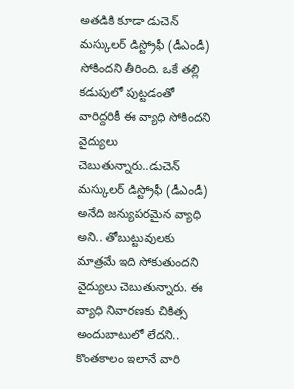అతడికి కూడా డుచెన్ మస్కులర్ డిస్ట్రోఫీ (డీఎండీ) సోకిందని తీరింది. ఒకే తల్లి కడుపులో పుట్టడంతో వారిద్దరికీ ఈ వ్యాధి సోకిందని వైద్యులు చెబుతున్నారు..డుచెన్ మస్కులర్ డిస్ట్రోఫీ (డీఎండీ) అనేది జన్యుపరమైన వ్యాధి అని.. తోబుట్టువులకు మాత్రమే ఇది సోకుతుందని వైద్యులు చెబుతున్నారు. ఈ వ్యాధి నివారణకు చికిత్స అందుబాటులో లేదని.. కొంతకాలం ఇలానే వారి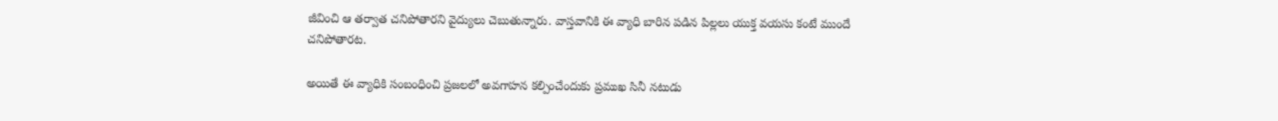జీవించి ఆ తర్వాత చనిపోతారని వైద్యులు చెబుతున్నారు. వాస్తవానికి ఈ వ్యాధి బారిన పడిన పిల్లలు యుక్త వయసు కంటే ముందే చనిపోతారట.

అయితే ఈ వ్యాధికి సంబంధించి ప్రజలలో అవగాహన కల్పించేందుకు ప్రముఖ సినీ నటుడు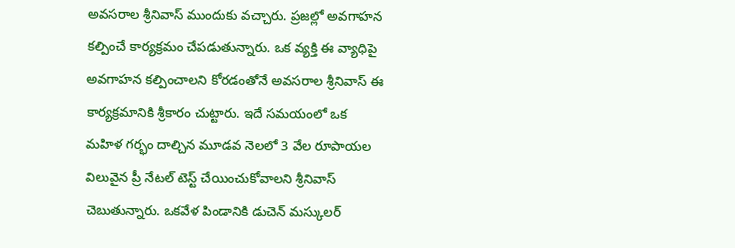అవసరాల శ్రీనివాస్ ముందుకు వచ్చారు. ప్రజల్లో అవగాహన కల్పించే కార్యక్రమం చేపడుతున్నారు. ఒక వ్యక్తి ఈ వ్యాధిపై అవగాహన కల్పించాలని కోరడంతోనే అవసరాల శ్రీనివాస్ ఈ కార్యక్రమానికి శ్రీకారం చుట్టారు. ఇదే సమయంలో ఒక మహిళ గర్భం దాల్చిన మూడవ నెలలో 3 వేల రూపాయల విలువైన ప్రీ నేటల్ టెస్ట్ చేయించుకోవాలని శ్రీనివాస్ చెబుతున్నారు. ఒకవేళ పిండానికి డుచెన్ మస్కులర్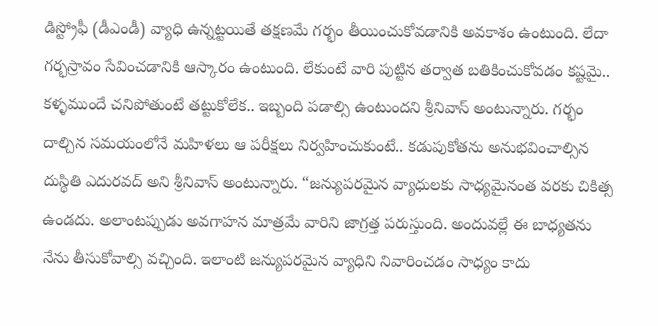డిస్ట్రోఫీ (డీఎండీ) వ్యాధి ఉన్నట్టయితే తక్షణమే గర్భం తీయించుకోవడానికి అవకాశం ఉంటుంది. లేదా గర్భస్రావం సేవించడానికి ఆస్కారం ఉంటుంది. లేకుంటే వారి పుట్టిన తర్వాత బతికించుకోవడం కష్టమై.. కళ్ళముందే చనిపోతుంటే తట్టుకోలేక.. ఇబ్బంది పడాల్సి ఉంటుందని శ్రీనివాస్ అంటున్నారు. గర్భం దాల్చిన సమయంలోనే మహిళలు ఆ పరీక్షలు నిర్వహించుకుంటే.. కడుపుకోతను అనుభవించాల్సిన దుస్థితి ఎదురవద్ అని శ్రీనివాస్ అంటున్నారు. “జన్యుపరమైన వ్యాధులకు సాధ్యమైనంత వరకు చికిత్స ఉండదు. అలాంటప్పుడు అవగాహన మాత్రమే వారిని జాగ్రత్త పరుస్తుంది. అందువల్లే ఈ బాధ్యతను నేను తీసుకోవాల్సి వచ్చింది. ఇలాంటి జన్యుపరమైన వ్యాధిని నివారించడం సాధ్యం కాదు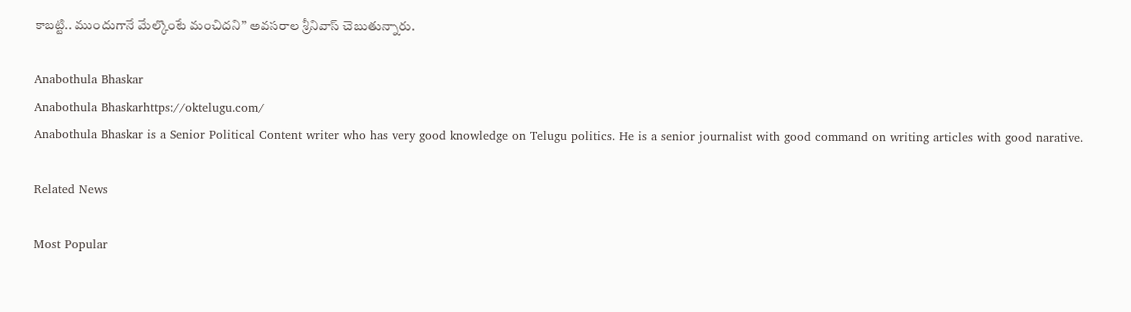కాబట్టి.. ముందుగానే మేల్కొంటే మంచిదని” అవసరాల శ్రీనివాస్ చెబుతున్నారు.

Anabothula Bhaskar
Anabothula Bhaskarhttps://oktelugu.com/
Anabothula Bhaskar is a Senior Political Content writer who has very good knowledge on Telugu politics. He is a senior journalist with good command on writing articles with good narative.

Related News

Most Popular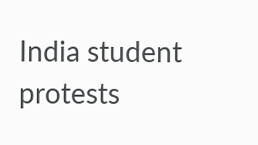India student protests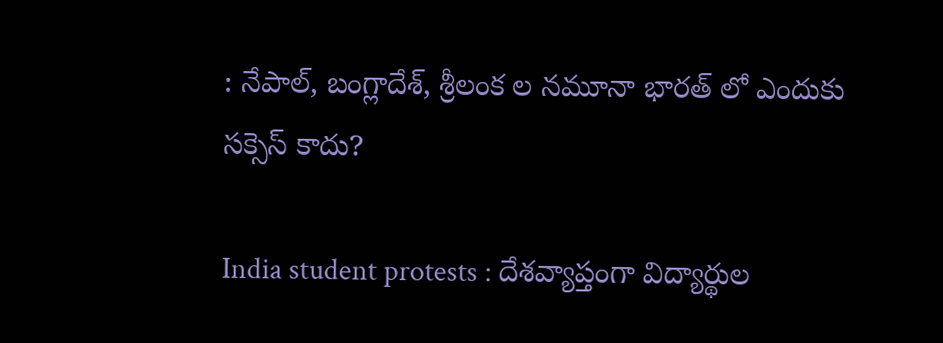: నేపాల్, బంగ్లాదేశ్, శ్రీలంక ల నమూనా భారత్ లో ఎందుకు సక్సెస్ కాదు?

India student protests : దేశవ్యాప్తంగా విద్యార్థుల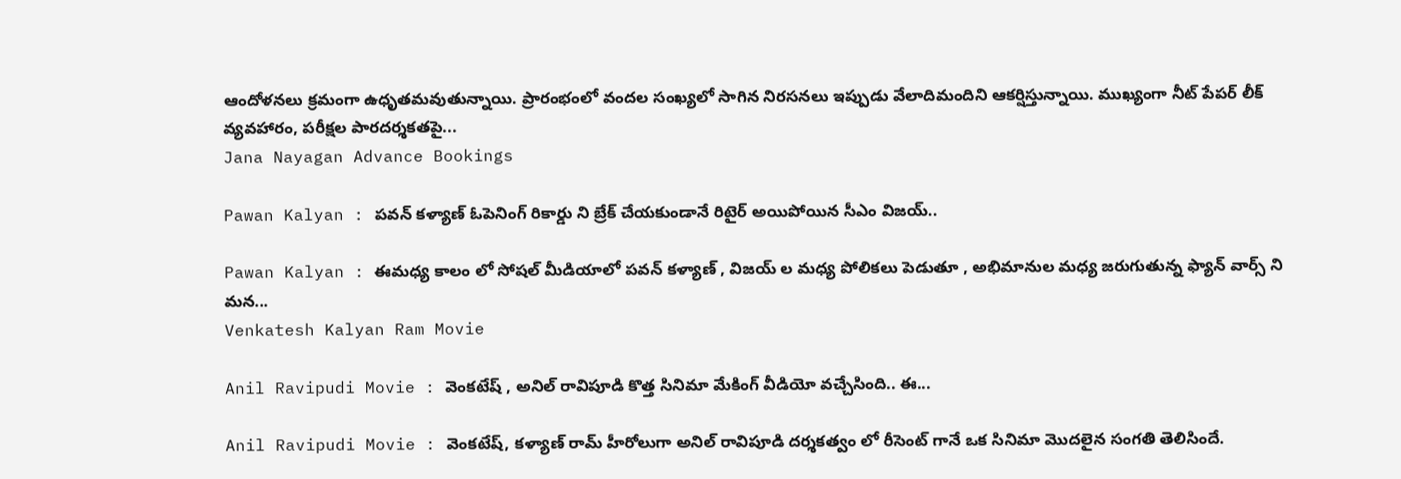ఆందోళనలు క్రమంగా ఉధృతమవుతున్నాయి. ప్రారంభంలో వందల సంఖ్యలో సాగిన నిరసనలు ఇప్పుడు వేలాదిమందిని ఆకర్షిస్తున్నాయి. ముఖ్యంగా నీట్ పేపర్ లీక్ వ్యవహారం, పరీక్షల పారదర్శకతపై...
Jana Nayagan Advance Bookings

Pawan Kalyan : పవన్ కళ్యాణ్ ఓపెనింగ్ రికార్డు ని బ్రేక్ చేయకుండానే రిటైర్ అయిపోయిన సీఎం విజయ్..

Pawan Kalyan : ఈమధ్య కాలం లో సోషల్ మీడియాలో పవన్ కళ్యాణ్ , విజయ్ ల మధ్య పోలికలు పెడుతూ , అభిమానుల మధ్య జరుగుతున్న ఫ్యాన్ వార్స్ ని మన...
Venkatesh Kalyan Ram Movie

Anil Ravipudi Movie : వెంకటేష్ , అనిల్ రావిపూడి కొత్త సినిమా మేకింగ్ వీడియో వచ్చేసింది.. ఈ...

Anil Ravipudi Movie : వెంకటేష్, కళ్యాణ్ రామ్ హీరోలుగా అనిల్ రావిపూడి దర్శకత్వం లో రీసెంట్ గానే ఒక సినిమా మొదలైన సంగతి తెలిసిందే.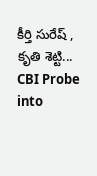కీర్తి సురేష్ , కృతి శెట్టి...
CBI Probe into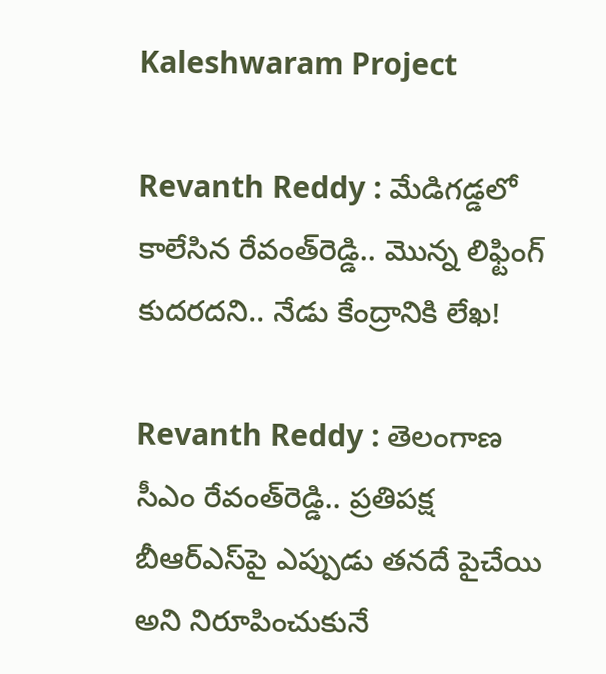Kaleshwaram Project

Revanth Reddy : మేడిగడ్డలో కాలేసిన రేవంత్‌రెడ్డి.. మొన్న లిఫ్టింగ్‌ కుదరదని.. నేడు కేంద్రానికి లేఖ!

Revanth Reddy : తెలంగాణ సీఎం రేవంత్‌రెడ్డి.. ప్రతిపక్ష బీఆర్‌ఎస్‌పై ఎప్పుడు తనదే పైచేయి అని నిరూపించుకునే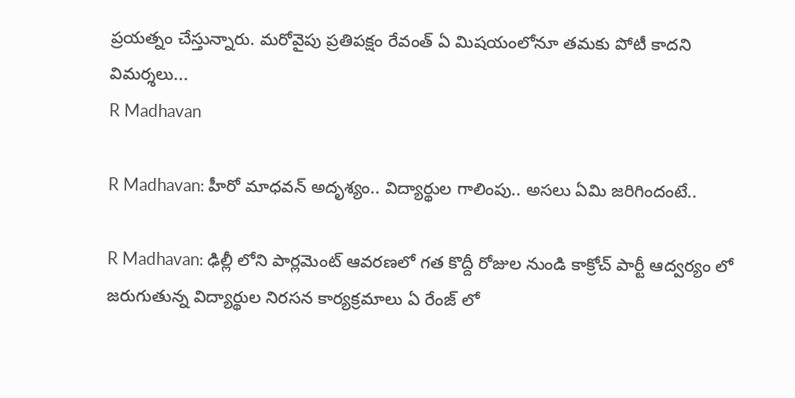ప్రయత్నం చేస్తున్నారు. మరోవైపు ప్రతిపక్షం రేవంత్‌ ఏ మిషయంలోనూ తమకు పోటీ కాదని విమర్శలు...
R Madhavan

R Madhavan: హీరో మాధవన్ అదృశ్యం.. విద్యార్థుల గాలింపు.. అసలు ఏమి జరిగిందంటే..

R Madhavan: ఢిల్లీ లోని పార్లమెంట్ ఆవరణలో గత కొద్దీ రోజుల నుండి కాక్రోచ్ పార్టీ ఆద్వర్యం లో జరుగుతున్న విద్యార్థుల నిరసన కార్యక్రమాలు ఏ రేంజ్ లో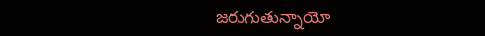జరుగుతున్నాయో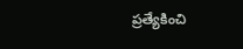ప్రత్యేకించి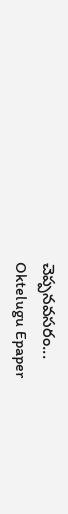చెప్పనవసరం...
Oktelugu Epaper